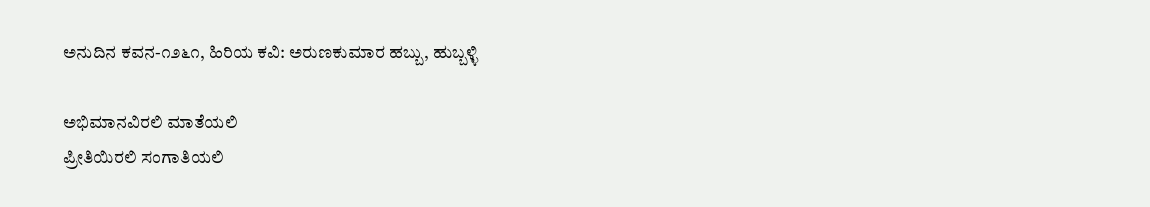ಅನುದಿನ ಕವನ-೧೨೬೧, ಹಿರಿಯ ಕವಿ: ಅರುಣಕುಮಾರ ಹಬ್ಬು, ಹುಬ್ಬಳ್ಳಿ

ಅಭಿಮಾನವಿರಲಿ‌ ಮಾತೆಯಲಿ
ಪ್ರೀತಿಯಿರಲಿ ಸಂಗಾತಿಯಲಿ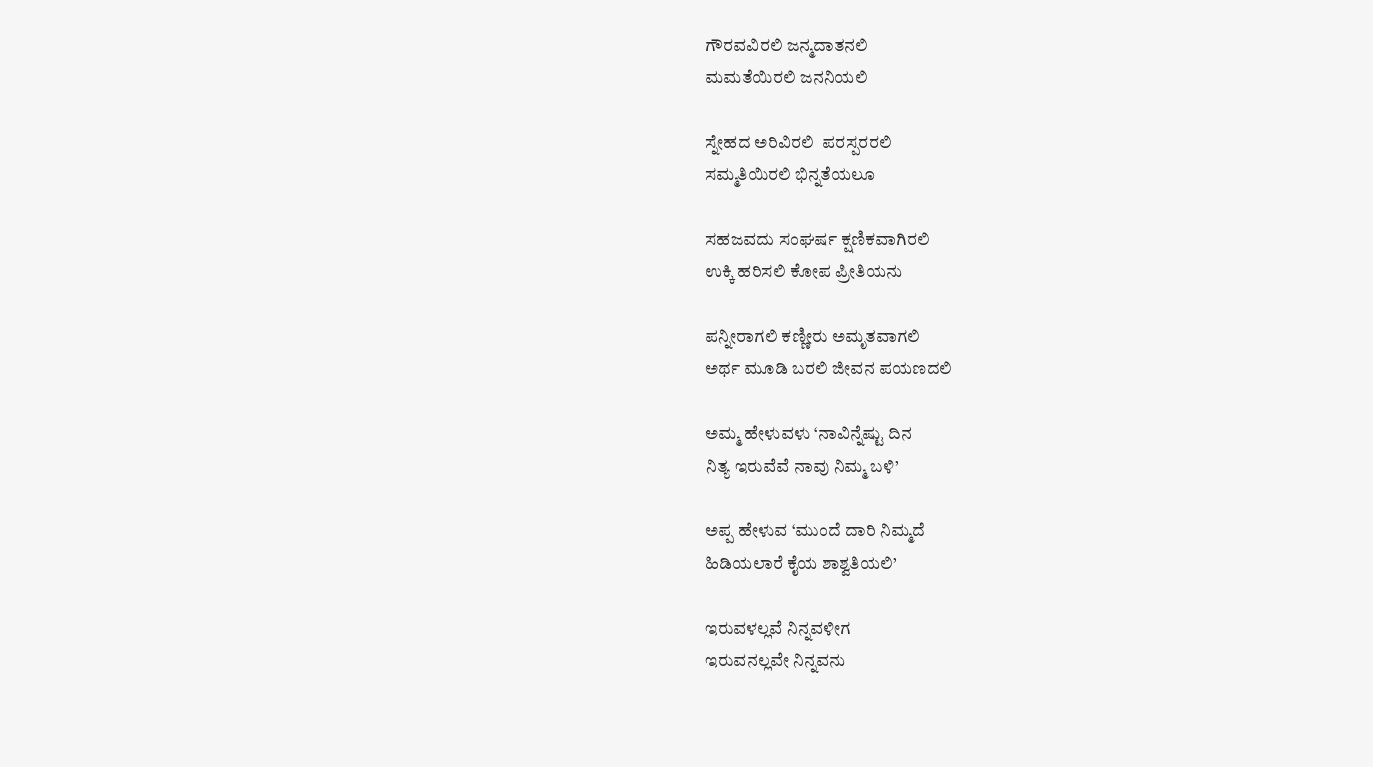ಗೌರವವಿರಲಿ ಜನ್ಮದಾತನಲಿ
ಮಮತೆಯಿರಲಿ ಜನನಿಯಲಿ

ಸ್ನೇಹದ ಅರಿವಿರಲಿ  ಪರಸ್ಪರರಲಿ
ಸಮ್ಮತಿಯಿರಲಿ ಭಿನ್ನತೆಯಲೂ

ಸಹಜವದು ಸಂಘರ್ಷ ಕ್ಷಣಿಕವಾಗಿರಲಿ
ಉಕ್ಕಿ ಹರಿಸಲಿ ಕೋಪ ಪ್ರೀತಿಯನು

ಪನ್ನೀರಾಗಲಿ ಕಣ್ಣೀರು ಅಮೃತವಾಗಲಿ
ಅರ್ಥ ಮೂಡಿ ಬರಲಿ ಜೀವನ ಪಯಣದಲಿ

ಅಮ್ಮ ಹೇಳುವಳು ‘ನಾವಿನ್ನೆಷ್ಟು ದಿನ
ನಿತ್ಯ ಇರುವೆವೆ ನಾವು ನಿಮ್ಮ ಬಳಿ’

ಅಪ್ಪ ಹೇಳುವ ‘ಮುಂದೆ ದಾರಿ‌ ನಿಮ್ಮದೆ
ಹಿಡಿಯಲಾರೆ ಕೈಯ ಶಾಶ್ವತಿಯಲಿ’

ಇರುವಳಲ್ಲವೆ ನಿನ್ನವಳೀಗ
ಇರುವನಲ್ಲವೇ ನಿನ್ನವನು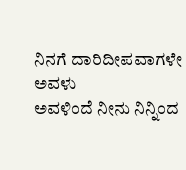ನಿನಗೆ ದಾರಿದೀಪವಾಗಳೇ ಅವಳು
ಅವಳಿಂದೆ ನೀನು ನಿನ್ನಿಂದ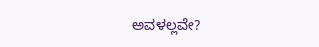ಅವಳಲ್ಲವೇ?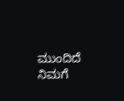ಮುಂದಿದೆ ನಿಮಗೆ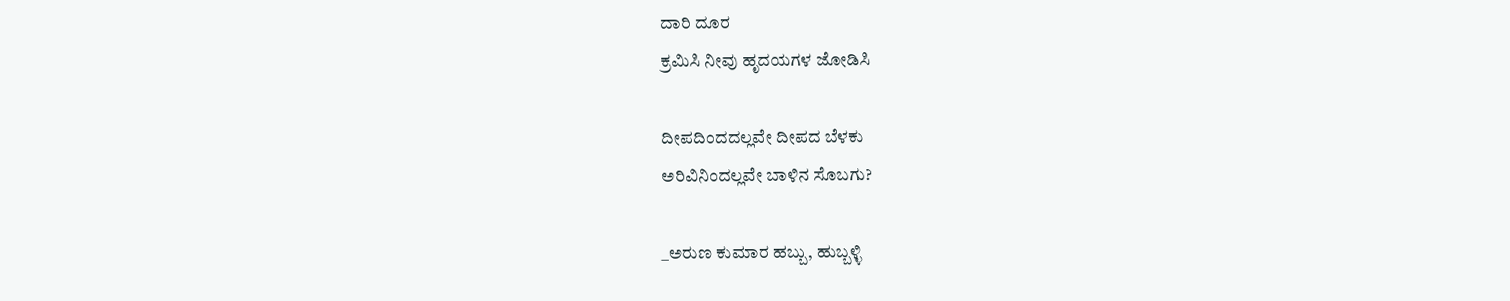ದಾರಿ ದೂರ
ಕ್ರಮಿಸಿ ನೀವು ಹೃದಯಗಳ ಜೋಡಿಸಿ

ದೀಪದಿಂದದಲ್ಲವೇ ದೀಪದ ಬೆಳಕು
ಅರಿವಿನಿಂದಲ್ಲವೇ ಬಾಳಿನ ಸೊಬಗು?

_ಅರುಣ ಕುಮಾರ ಹಬ್ಬು, ಹುಬ್ಬಳ್ಳಿ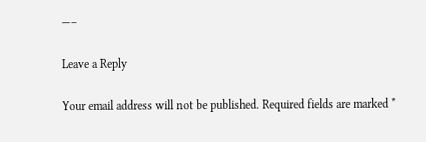—–

Leave a Reply

Your email address will not be published. Required fields are marked *